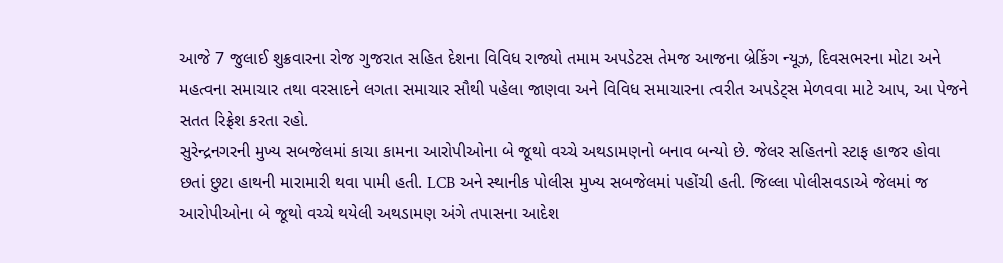આજે 7 જુલાઈ શુક્રવારના રોજ ગુજરાત સહિત દેશના વિવિધ રાજ્યો તમામ અપડેટસ તેમજ આજના બ્રેકિંગ ન્યૂઝ, દિવસભરના મોટા અને મહત્વના સમાચાર તથા વરસાદને લગતા સમાચાર સૌથી પહેલા જાણવા અને વિવિધ સમાચારના ત્વરીત અપડેટ્સ મેળવવા માટે આપ, આ પેજને સતત રિફ્રેશ કરતા રહો.
સુરેન્દ્રનગરની મુખ્ય સબજેલમાં કાચા કામના આરોપીઓના બે જૂથો વચ્ચે અથડામણનો બનાવ બન્યો છે. જેલર સહિતનો સ્ટાફ હાજર હોવા છતાં છુટા હાથની મારામારી થવા પામી હતી. LCB અને સ્થાનીક પોલીસ મુખ્ય સબજેલમાં પહોંચી હતી. જિલ્લા પોલીસવડાએ જેલમાં જ આરોપીઓના બે જૂથો વચ્ચે થયેલી અથડામણ અંગે તપાસના આદેશ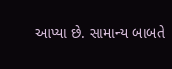આપ્યા છે. સામાન્ય બાબતે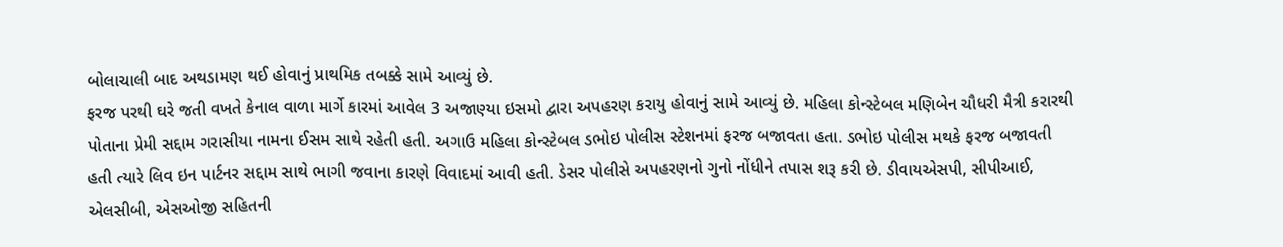બોલાચાલી બાદ અથડામણ થઈ હોવાનું પ્રાથમિક તબક્કે સામે આવ્યું છે.
ફરજ પરથી ઘરે જતી વખતે કેનાલ વાળા માર્ગે કારમાં આવેલ 3 અજાણ્યા ઇસમો દ્વારા અપહરણ કરાયુ હોવાનું સામે આવ્યું છે. મહિલા કોન્સ્ટેબલ મણિબેન ચૌધરી મૈત્રી કરારથી પોતાના પ્રેમી સદ્દામ ગરાસીયા નામના ઈસમ સાથે રહેતી હતી. અગાઉ મહિલા કોન્સ્ટેબલ ડભોઇ પોલીસ સ્ટેશનમાં ફરજ બજાવતા હતા. ડભોઇ પોલીસ મથકે ફરજ બજાવતી હતી ત્યારે લિવ ઇન પાર્ટનર સદ્દામ સાથે ભાગી જવાના કારણે વિવાદમાં આવી હતી. ડેસર પોલીસે અપહરણનો ગુનો નોંધીને તપાસ શરૂ કરી છે. ડીવાયએસપી, સીપીઆઈ, એલસીબી, એસઓજી સહિતની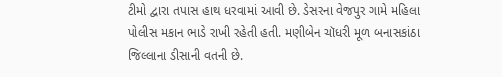ટીમો દ્વારા તપાસ હાથ ધરવામાં આવી છે. ડેસરના વેજપુર ગામે મહિલા પોલીસ મકાન ભાડે રાખી રહેતી હતી. મણીબેન ચૉધરી મૂળ બનાસકાંઠા જિલ્લાના ડીસાની વતની છે.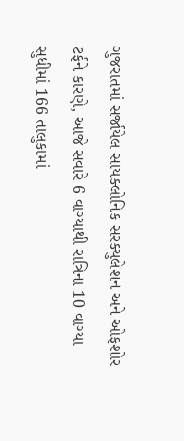ગુજરાતમાં સર્જાયેલ સાયક્લોનિક સરક્યુલેશન અને ઓફશોર ટર્ફને કારણે, આજે સવારે 6 વાગ્યાથી રાત્રિના 10 વાગ્યા સુધીમાં 166 તાલુકામાં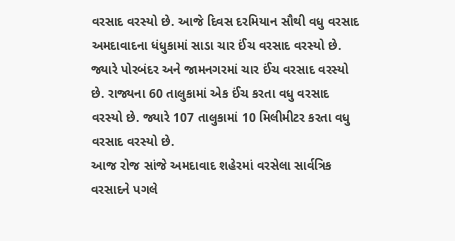વરસાદ વરસ્યો છે. આજે દિવસ દરમિયાન સૌથી વધુ વરસાદ અમદાવાદના ધંધુકામાં સાડા ચાર ઈંચ વરસાદ વરસ્યો છે. જ્યારે પોરબંદર અને જામનગરમાં ચાર ઈંચ વરસાદ વરસ્યો છે. રાજ્યના 60 તાલુકામાં એક ઈંચ કરતા વધુ વરસાદ વરસ્યો છે. જ્યારે 107 તાલુકામાં 10 મિલીમીટર કરતા વધુ વરસાદ વરસ્યો છે.
આજ રોજ સાંજે અમદાવાદ શહેરમાં વરસેલા સાર્વત્રિક વરસાદને પગલે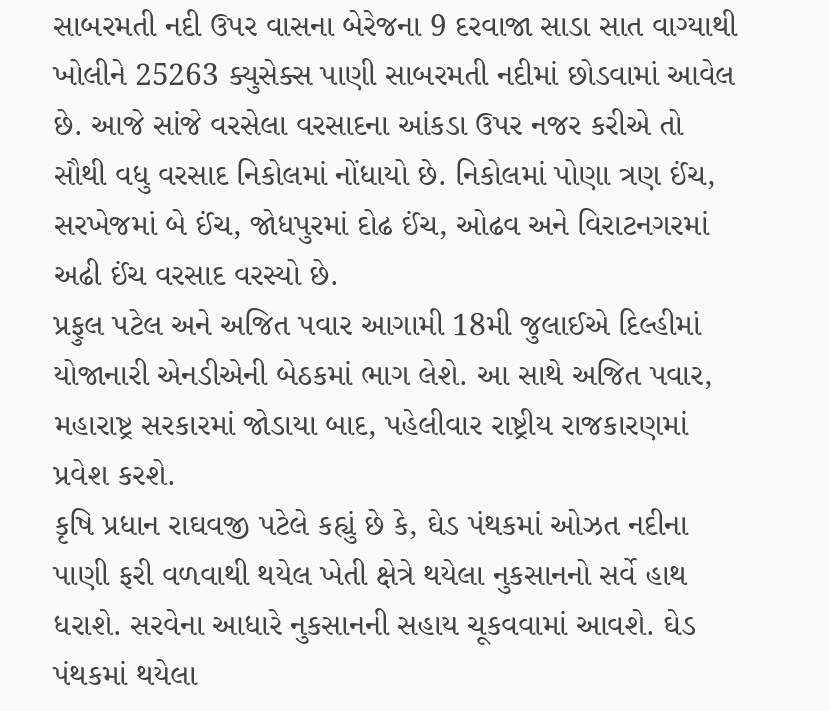સાબરમતી નદી ઉપર વાસના બેરેજના 9 દરવાજા સાડા સાત વાગ્યાથી ખોલીને 25263 ક્યુસેક્સ પાણી સાબરમતી નદીમાં છોડવામાં આવેલ છે. આજે સાંજે વરસેલા વરસાદના આંકડા ઉપર નજર કરીએ તો સૌથી વધુ વરસાદ નિકોલમાં નોંધાયો છે. નિકોલમાં પોણા ત્રણ ઈંચ, સરખેજમાં બે ઈંચ, જોધપુરમાં દોઢ ઈંચ, ઓઢવ અને વિરાટનગરમાં અઢી ઈંચ વરસાદ વરસ્યો છે.
પ્રફુલ પટેલ અને અજિત પવાર આગામી 18મી જુલાઈએ દિલ્હીમાં યોજાનારી એનડીએની બેઠકમાં ભાગ લેશે. આ સાથે અજિત પવાર, મહારાષ્ટ્ર સરકારમાં જોડાયા બાદ, પહેલીવાર રાષ્ટ્રીય રાજકારણમાં પ્રવેશ કરશે.
કૃષિ પ્રધાન રાઘવજી પટેલે કહ્યું છે કે, ઘેડ પંથકમાં ઓઝત નદીના પાણી ફરી વળવાથી થયેલ ખેતી ક્ષેત્રે થયેલા નુકસાનનો સર્વે હાથ ધરાશે. સરવેના આધારે નુકસાનની સહાય ચૂકવવામાં આવશે. ઘેડ પંથકમાં થયેલા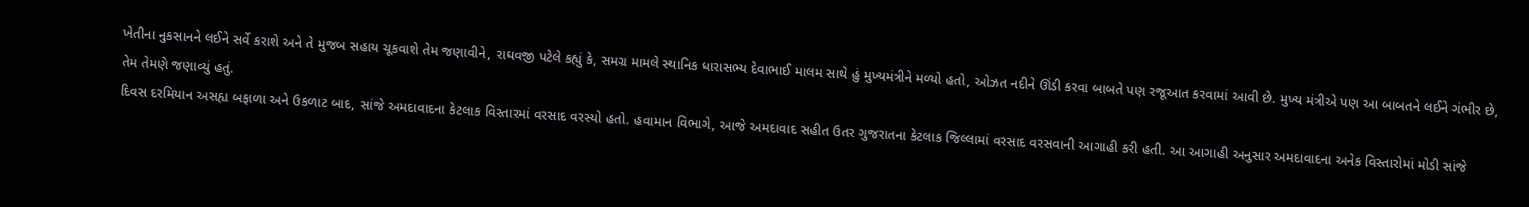ખેતીના નુકસાનને લઈને સર્વે કરાશે અને તે મુજબ સહાય ચૂકવાશે તેમ જણાવીને, રાઘવજી પટેલે કહ્યું કે, સમગ્ર મામલે સ્થાનિક ધારાસભ્ય દેવાભાઈ માલમ સાથે હું મુખ્યમંત્રીને મળ્યો હતો, ઓઝત નદીને ઊંડી કરવા બાબતે પણ રજૂઆત કરવામાં આવી છે. મુખ્ય મંત્રીએ પણ આ બાબતને લઈને ગંભીર છે, તેમ તેમણે જણાવ્યું હતું.
દિવસ દરમિયાન અસહ્ય બફાળા અને ઉકળાટ બાદ, સાંજે અમદાવાદના કેટલાક વિસ્તારમાં વરસાદ વરસ્યો હતો. હવામાન વિભાગે, આજે અમદાવાદ સહીત ઉતર ગુજરાતના કેટલાક જિલ્લામાં વરસાદ વરસવાની આગાહી કરી હતી. આ આગાહી અનુસાર અમદાવાદના અનેક વિસ્તારોમાં મોડી સાંજે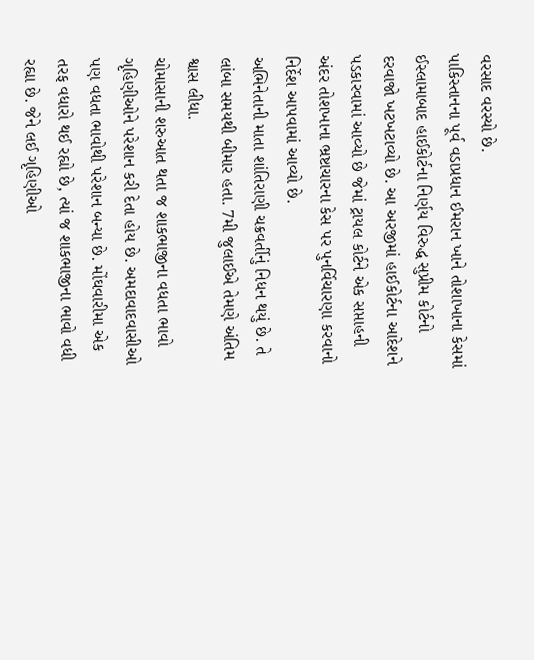વરસાદ વરસ્યો છે.
પાકિસ્તાનના પૂર્વ વડાપ્રધાન ઈમરાન ખાને તોશાખાના કેસમાં ઈસ્લામાબાદ હાઈકોર્ટના નિર્ણય વિરુદ્ધ સુપ્રીમ કોર્ટનો દરવાજો ખટખટાવ્યો છે. આ અરજીમાં હાઈકોર્ટના આદેશને પડકારવામાં આવ્યો છે જેમાં ટ્રાયલ કોર્ટને એક સપ્તાહની અંદર તોશખાના ભ્રષ્ટાચારના કેસ પર પુનર્વિચારણા કરવાનો નિર્દેશ આપવામાં આવ્યો છે.
અભિનેતાની માતા શાંતિરાણી ચક્રવર્તીનું નિધન થયું છે. તે લાંબા સમયથી બીમાર હતા. 7મી જુલાઈએ તેમણે અંતિમ શ્વાસ લીધા.
ચોમાસાની શરુઆત થતા જ શાકભાજીના વધતા ભાવો ગૃહિણીઓને પરેશાન કરી દેતા હોય છે. અમદાવાદવાસીઓ પણ વધતા ભાવોથી પરેશાન બન્યા છે. મોંઘવારીમા એક તરફ વધારો થઈ રહ્યો છે, ત્યાં જ શાકભાજીના ભાવો વધી રહ્યા છે. જેને લઈ ગૃહિણીઓ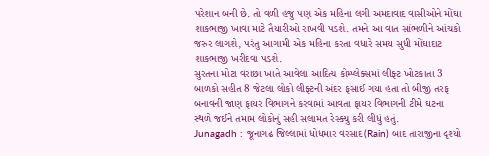પરેશાન બની છે. તો વળી હજુ પણ એક મહિના લગી અમદાવાદ વાસીઓને મોંઘા શાકભાજી ખાવા માટે તૈયારીઓ રાખવી પડશે. તમને આ વાત સાંભળીને આંચકો જરુર લાગશે, પરંતુ આગામી એક મહિના કરતા વધારે સમય સુધી મોંઘાદાટ શાકભાજી ખરીદવા પડશે.
સુરતના મોટા વરાછા ખાતે આવેલા આદિત્ય કોમ્પ્લેક્સમાં લીફ્ટ ખોટકાતા 3 બાળકો સહીત 8 જેટલા લોકો લીફ્ટની અંદર ફસાઈ ગયા હતા તો બીજી તરફ બનાવની જાણ ફાયર વિભાગને કરવામાં આવતા ફાયર વિભાગની ટીમે ઘટના સ્થળે જઈને તમામ લોકોનું સહી સલામત રેસ્ક્યુ કરી લીધું હતું.
Junagadh : જૂનાગઢ જિલ્લામાં ધોધમાર વરસાદ(Rain) બાદ તારાજીના દૃશ્યો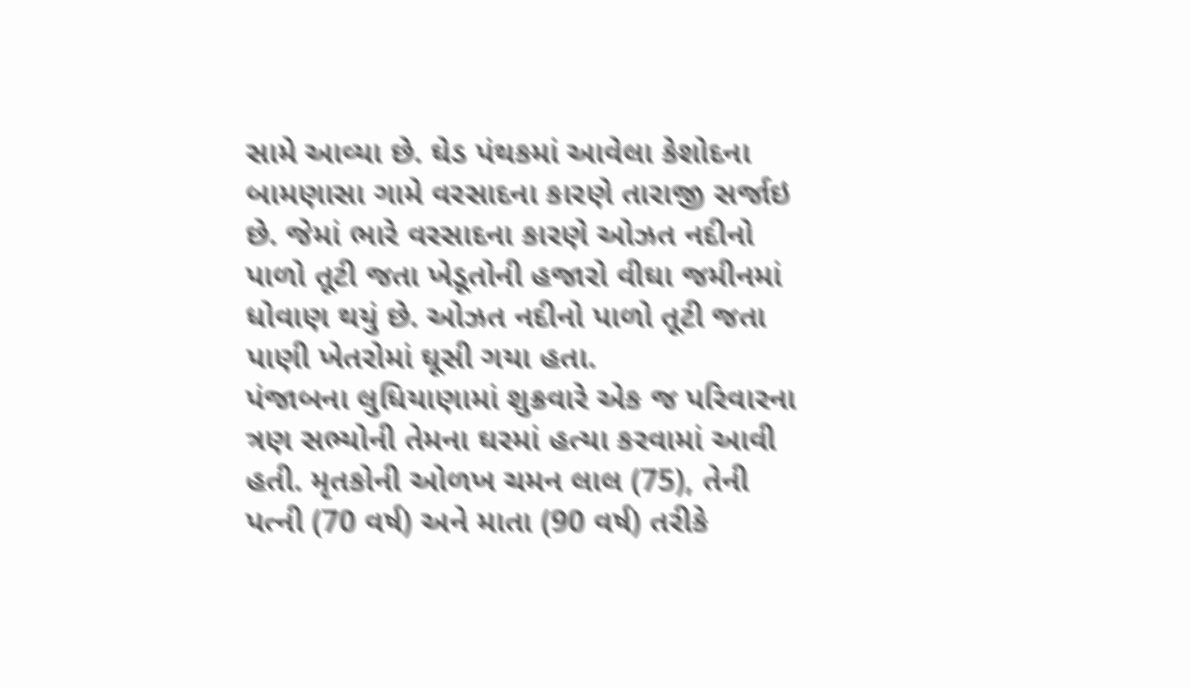સામે આવ્યા છે. ઘેડ પંથકમાં આવેલા કેશોદના બામણાસા ગામે વરસાદના કારણે તારાજી સર્જાઇ છે. જેમાં ભારે વરસાદના કારણે ઓઝત નદીનો પાળો તૂટી જતા ખેડૂતોની હજારો વીઘા જમીનમાં ધોવાણ થયું છે. ઓઝત નદીનો પાળો તૂટી જતા પાણી ખેતરોમાં ઘૂસી ગયા હતા.
પંજાબના લુધિયાણામાં શુક્રવારે એક જ પરિવારના ત્રણ સભ્યોની તેમના ઘરમાં હત્યા કરવામાં આવી હતી. મૃતકોની ઓળખ ચમન લાલ (75), તેની પત્ની (70 વર્ષ) અને માતા (90 વર્ષ) તરીકે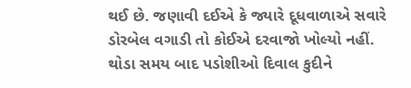થઈ છે. જણાવી દઈએ કે જ્યારે દૂધવાળાએ સવારે ડોરબેલ વગાડી તો કોઈએ દરવાજો ખોલ્યો નહીં. થોડા સમય બાદ પડોશીઓ દિવાલ કુદીને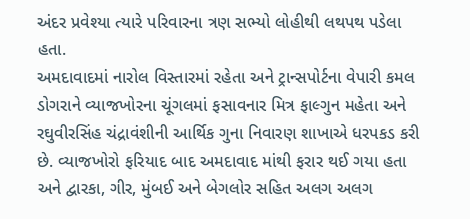અંદર પ્રવેશ્યા ત્યારે પરિવારના ત્રણ સભ્યો લોહીથી લથપથ પડેલા હતા.
અમદાવાદમાં નારોલ વિસ્તારમાં રહેતા અને ટ્રાન્સપોર્ટના વેપારી કમલ ડોગરાને વ્યાજખોરના ચૂંગલમાં ફસાવનાર મિત્ર ફાલ્ગુન મહેતા અને રઘુવીરસિંહ ચંદ્રાવંશીની આર્થિક ગુના નિવારણ શાખાએ ધરપકડ કરી છે. વ્યાજખોરો ફરિયાદ બાદ અમદાવાદ માંથી ફરાર થઈ ગયા હતા અને દ્વારકા, ગીર, મુંબઈ અને બેગલોર સહિત અલગ અલગ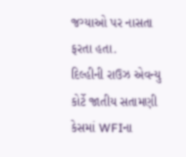જગ્યાઓ પર નાસતા ફરતા હતા.
દિલ્હીની રાઉઝ એવન્યુ કોર્ટે જાતીય સતામણી કેસમાં WFIના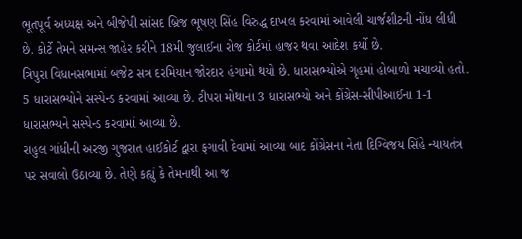ભૂતપૂર્વ અધ્યક્ષ અને બીજેપી સાંસદ બ્રિજ ભૂષણ સિંહ વિરુદ્ધ દાખલ કરવામાં આવેલી ચાર્જશીટની નોંધ લીધી છે. કોર્ટે તેમને સમન્સ જાહેર કરીને 18મી જુલાઈના રોજ કોર્ટમાં હાજર થવા આદેશ કર્યો છે.
ત્રિપુરા વિધાનસભામાં બજેટ સત્ર દરમિયાન જોરદાર હંગામો થયો છે. ધારાસભ્યોએ ગૃહમાં હોબાળો મચાવ્યો હતો. 5 ધારાસભ્યોને સસ્પેન્ડ કરવામાં આવ્યા છે. ટીપરા મોથાના 3 ધારાસભ્યો અને કોંગ્રેસ-સીપીઆઈના 1-1 ધારાસભ્યને સસ્પેન્ડ કરવામાં આવ્યા છે.
રાહુલ ગાંધીની અરજી ગુજરાત હાઈકોર્ટ દ્વારા ફગાવી દેવામાં આવ્યા બાદ કોંગ્રેસના નેતા દિગ્વિજય સિંહે ન્યાયતંત્ર પર સવાલો ઉઠાવ્યા છે. તેણે કહ્યું કે તેમનાથી આ જ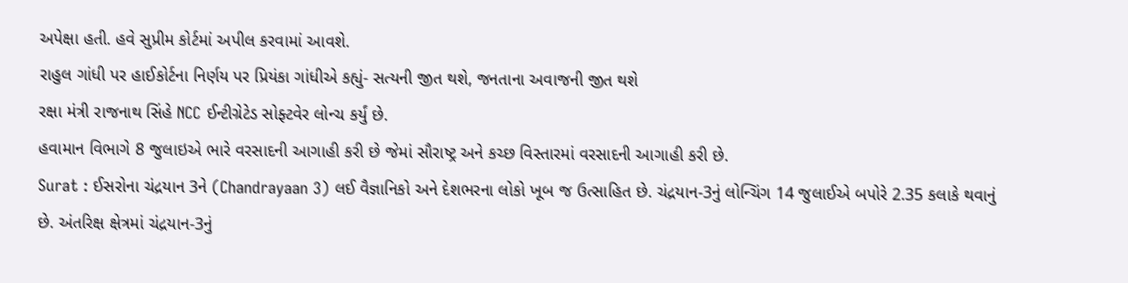અપેક્ષા હતી. હવે સુપ્રીમ કોર્ટમાં અપીલ કરવામાં આવશે.
રાહુલ ગાંધી પર હાઈકોર્ટના નિર્ણય પર પ્રિયંકા ગાંધીએ કહ્યું- સત્યની જીત થશે, જનતાના અવાજની જીત થશે
રક્ષા મંત્રી રાજનાથ સિંહે NCC ઈન્ટીગ્રેટેડ સોફ્ટવેર લોન્ચ કર્યું છે.
હવામાન વિભાગે 8 જુલાઇએ ભારે વરસાદની આગાહી કરી છે જેમાં સૌરાષ્ટ્ર અને કચ્છ વિસ્તારમાં વરસાદની આગાહી કરી છે.
Surat : ઈસરોના ચંદ્રયાન 3ને (Chandrayaan 3) લઈ વૈજ્ઞાનિકો અને દેશભરના લોકો ખૂબ જ ઉત્સાહિત છે. ચંદ્રયાન-3નું લોન્ચિંગ 14 જુલાઈએ બપોરે 2.35 કલાકે થવાનું છે. અંતરિક્ષ ક્ષેત્રમાં ચંદ્રયાન-3નું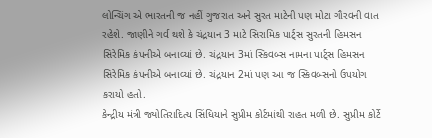લોન્ચિંગ એ ભારતની જ નહીં ગુજરાત અને સુરત માટેની પણ મોટા ગૌરવની વાત રહેશે. જાણીને ગર્વ થશે કે ચંદ્રયાન 3 માટે સિરામિક પાર્ટ્સ સુરતની હિમસન સિરેમિક કંપનીએ બનાવ્યાં છે. ચંદ્રયાન 3માં સ્કિવબ્સ નામના પાર્ટ્સ હિમસન સિરેમિક કંપનીએ બનાવ્યાં છે. ચંદ્રયાન 2માં પણ આ જ સ્કિવબ્સનો ઉપયોગ કરાયો હતો.
કેન્દ્રીય મંત્રી જ્યોતિરાદિત્ય સિંધિયાને સુપ્રીમ કોર્ટમાંથી રાહત મળી છે. સુપ્રીમ કોર્ટે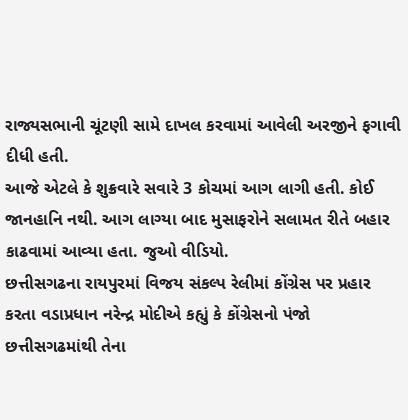રાજ્યસભાની ચૂંટણી સામે દાખલ કરવામાં આવેલી અરજીને ફગાવી દીધી હતી.
આજે એટલે કે શુક્રવારે સવારે 3 કોચમાં આગ લાગી હતી. કોઈ જાનહાનિ નથી. આગ લાગ્યા બાદ મુસાફરોને સલામત રીતે બહાર કાઢવામાં આવ્યા હતા. જુઓ વીડિયો.
છત્તીસગઢના રાયપુરમાં વિજય સંકલ્પ રેલીમાં કોંગ્રેસ પર પ્રહાર કરતા વડાપ્રધાન નરેન્દ્ર મોદીએ કહ્યું કે કોંગ્રેસનો પંજો છત્તીસગઢમાંથી તેના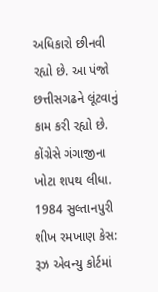અધિકારો છીનવી રહ્યો છે. આ પંજો છત્તીસગઢને લૂંટવાનું કામ કરી રહ્યો છે. કોંગ્રેસે ગંગાજીના ખોટા શપથ લીધા.
1984 સુલ્તાનપુરી શીખ રમખાણ કેસ: રૂઝ એવન્યુ કોર્ટમાં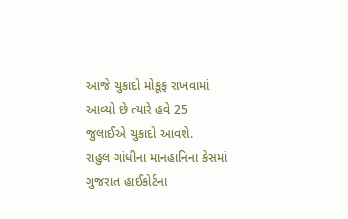આજે ચુકાદો મોકૂફ રાખવામાં આવ્યો છે ત્યારે હવે 25 જુલાઈએ ચુકાદો આવશે.
રાહુલ ગાંધીના માનહાનિના કેસમાં ગુજરાત હાઈકોર્ટના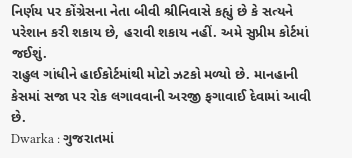નિર્ણય પર કોંગ્રેસના નેતા બીવી શ્રીનિવાસે કહ્યું છે કે સત્યને પરેશાન કરી શકાય છે, હરાવી શકાય નહીં. અમે સુપ્રીમ કોર્ટમાં જઈશું.
રાહુલ ગાંધીને હાઈકોર્ટમાંથી મોટો ઝટકો મળ્યો છે. માનહાની કેસમાં સજા પર રોક લગાવવાની અરજી ફગાવાઈ દેવામાં આવી છે.
Dwarka : ગુજરાતમાં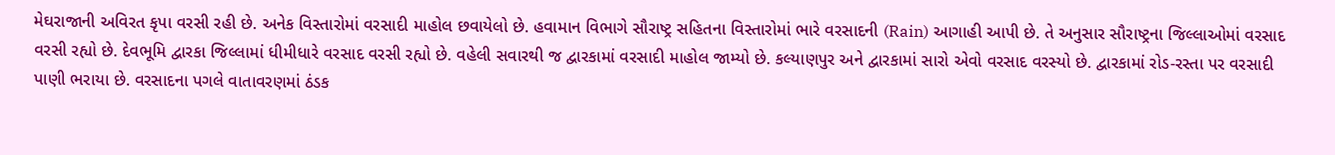મેઘરાજાની અવિરત કૃપા વરસી રહી છે. અનેક વિસ્તારોમાં વરસાદી માહોલ છવાયેલો છે. હવામાન વિભાગે સૌરાષ્ટ્ર સહિતના વિસ્તારોમાં ભારે વરસાદની (Rain) આગાહી આપી છે. તે અનુસાર સૌરાષ્ટ્રના જિલ્લાઓમાં વરસાદ વરસી રહ્યો છે. દેવભૂમિ દ્વારકા જિલ્લામાં ધીમીધારે વરસાદ વરસી રહ્યો છે. વહેલી સવારથી જ દ્વારકામાં વરસાદી માહોલ જામ્યો છે. કલ્યાણપુર અને દ્વારકામાં સારો એવો વરસાદ વરસ્યો છે. દ્વારકામાં રોડ-રસ્તા પર વરસાદી પાણી ભરાયા છે. વરસાદના પગલે વાતાવરણમાં ઠંડક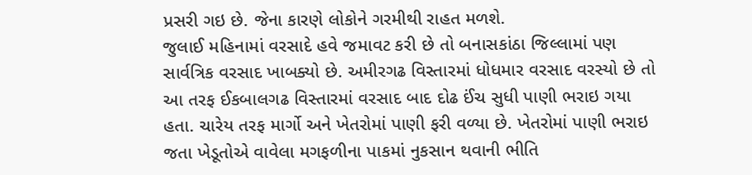પ્રસરી ગઇ છે. જેના કારણે લોકોને ગરમીથી રાહત મળશે.
જુલાઈ મહિનામાં વરસાદે હવે જમાવટ કરી છે તો બનાસકાંઠા જિલ્લામાં પણ સાર્વત્રિક વરસાદ ખાબક્યો છે. અમીરગઢ વિસ્તારમાં ધોધમાર વરસાદ વરસ્યો છે તો આ તરફ ઈકબાલગઢ વિસ્તારમાં વરસાદ બાદ દોઢ ઈંચ સુધી પાણી ભરાઇ ગયા હતા. ચારેય તરફ માર્ગો અને ખેતરોમાં પાણી ફરી વળ્યા છે. ખેતરોમાં પાણી ભરાઇ જતા ખેડૂતોએ વાવેલા મગફળીના પાકમાં નુકસાન થવાની ભીતિ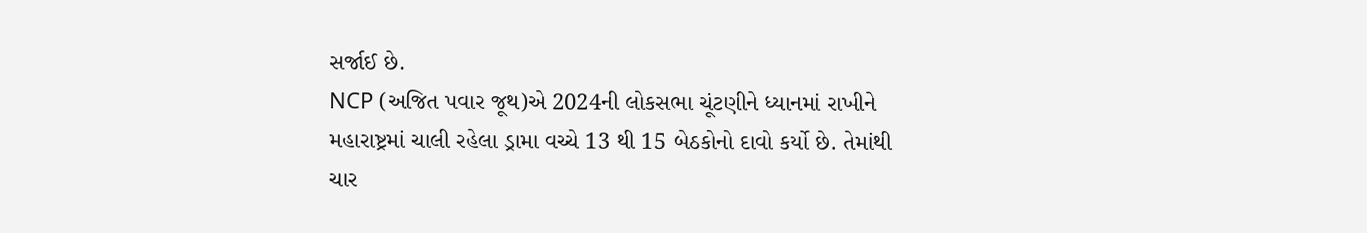સર્જાઈ છે.
NCP (અજિત પવાર જૂથ)એ 2024ની લોકસભા ચૂંટણીને ધ્યાનમાં રાખીને મહારાષ્ટ્રમાં ચાલી રહેલા ડ્રામા વચ્ચે 13 થી 15 બેઠકોનો દાવો કર્યો છે. તેમાંથી ચાર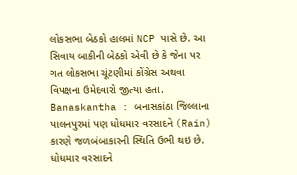લોકસભા બેઠકો હાલમાં NCP પાસે છે. આ સિવાય બાકીની બેઠકો એવી છે કે જેના પર ગત લોકસભા ચૂંટણીમાં કોંગ્રેસ અથવા વિપક્ષના ઉમેદવારો જીત્યા હતા.
Banaskantha : બનાસકાંઠા જિલ્લાના પાલનપુરમાં પણ ધોધમાર વરસાદને (Rain) કારણે જળબંબાકારની સ્થિતિ ઉભી થઇ છે. ધોધમાર વરસાદને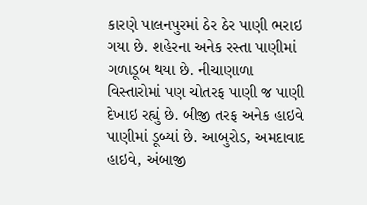કારણે પાલનપુરમાં ઠેર ઠેર પાણી ભરાઇ ગયા છે. શહેરના અનેક રસ્તા પાણીમાં ગળાડૂબ થયા છે. નીચાણાળા વિસ્તારોમાં પણ ચોતરફ પાણી જ પાણી દેખાઇ રહ્યું છે. બીજી તરફ અનેક હાઇવે પાણીમાં ડૂબ્યાં છે. આબુરોડ, અમદાવાદ હાઇવે, અંબાજી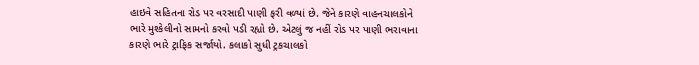હાઇવે સહિતના રોડ પર વરસાદી પાણી ફરી વળ્યાં છે. જેને કારણે વાહનચાલકોને ભારે મુશ્કેલીનો સામનો કરવો પડી રહ્યો છે. એટલું જ નહીં રોડ પર પાણી ભરાવાના કારણે ભારે ટ્રાફિક સર્જાયો. કલાકો સુધી ટ્રકચાલકો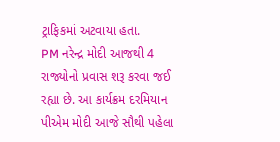ટ્રાફિકમાં અટવાયા હતા.
PM નરેન્દ્ર મોદી આજથી 4 રાજ્યોનો પ્રવાસ શરૂ કરવા જઈ રહ્યા છે. આ કાર્યક્રમ દરમિયાન પીએમ મોદી આજે સૌથી પહેલા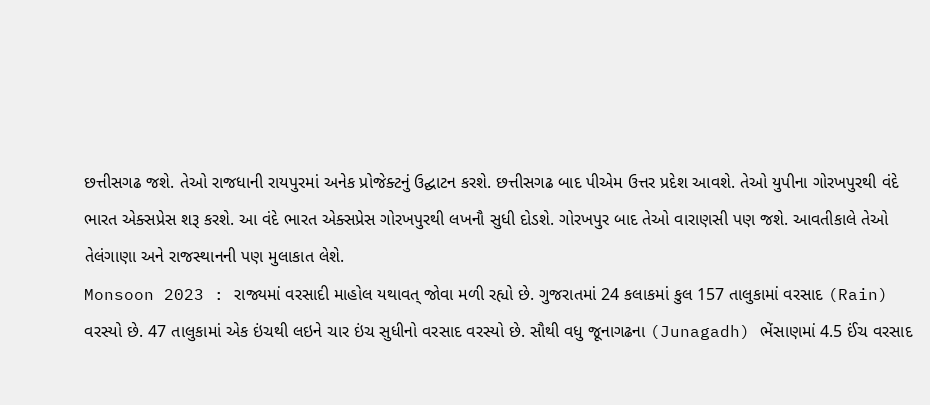છત્તીસગઢ જશે. તેઓ રાજધાની રાયપુરમાં અનેક પ્રોજેક્ટનું ઉદ્ઘાટન કરશે. છત્તીસગઢ બાદ પીએમ ઉત્તર પ્રદેશ આવશે. તેઓ યુપીના ગોરખપુરથી વંદે ભારત એક્સપ્રેસ શરૂ કરશે. આ વંદે ભારત એક્સપ્રેસ ગોરખપુરથી લખનૌ સુધી દોડશે. ગોરખપુર બાદ તેઓ વારાણસી પણ જશે. આવતીકાલે તેઓ તેલંગાણા અને રાજસ્થાનની પણ મુલાકાત લેશે.
Monsoon 2023 : રાજ્યમાં વરસાદી માહોલ યથાવત્ જોવા મળી રહ્યો છે. ગુજરાતમાં 24 કલાકમાં કુલ 157 તાલુકામાં વરસાદ (Rain) વરસ્યો છે. 47 તાલુકામાં એક ઇંચથી લઇને ચાર ઇંચ સુધીનો વરસાદ વરસ્યો છે. સૌથી વધુ જૂનાગઢના (Junagadh) ભેંસાણમાં 4.5 ઈંચ વરસાદ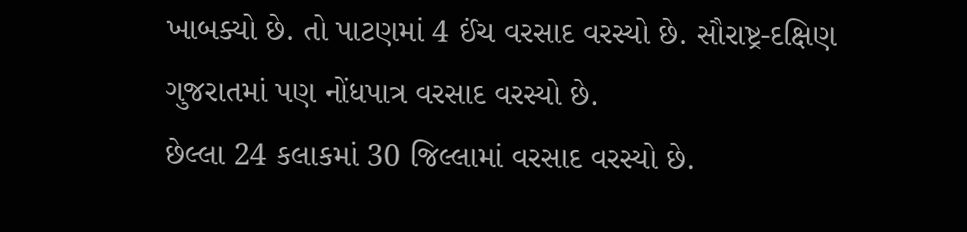ખાબક્યો છે. તો પાટણમાં 4 ઈંચ વરસાદ વરસ્યો છે. સૌરાષ્ટ્ર-દક્ષિણ ગુજરાતમાં પણ નોંધપાત્ર વરસાદ વરસ્યો છે.
છેલ્લા 24 કલાકમાં 30 જિલ્લામાં વરસાદ વરસ્યો છે.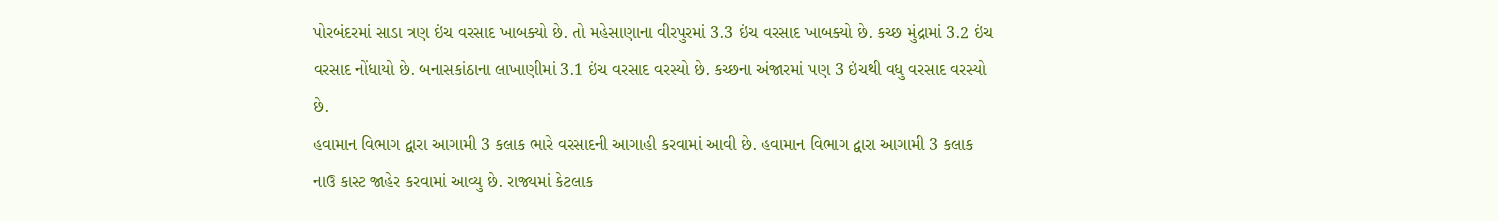પોરબંદરમાં સાડા ત્રણ ઇંચ વરસાદ ખાબક્યો છે. તો મહેસાણાના વીરપુરમાં 3.3 ઇંચ વરસાદ ખાબક્યો છે. કચ્છ મુંદ્રામાં 3.2 ઇંચ વરસાદ નોંધાયો છે. બનાસકાંઠાના લાખાણીમાં 3.1 ઇંચ વરસાદ વરસ્યો છે. કચ્છના અંજારમાં પણ 3 ઇંચથી વધુ વરસાદ વરસ્યો છે.
હવામાન વિભાગ દ્વારા આગામી 3 કલાક ભારે વરસાદની આગાહી કરવામાં આવી છે. હવામાન વિભાગ દ્વારા આગામી 3 કલાક નાઉ કાસ્ટ જાહેર કરવામાં આવ્યુ છે. રાજ્યમાં કેટલાક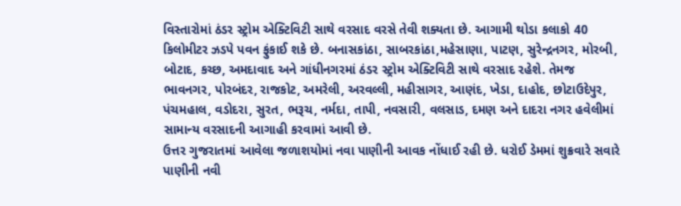વિસ્તારોમાં ઠંડર સ્ટ્રોમ એક્ટિવિટી સાથે વરસાદ વરસે તેવી શક્યતા છે. આગામી થોડા કલાકો 40 કિલોમીટર ઝડપે પવન ફુંકાઈ શકે છે. બનાસકાંઠા, સાબરકાંઠા,મહેસાણા, પાટણ, સુરેન્દ્રનગર, મોરબી, બોટાદ, કચ્છ, અમદાવાદ અને ગાંધીનગરમાં ઠંડર સ્ટ્રોમ એક્ટિવિટી સાથે વરસાદ રહેશે. તેમજ ભાવનગર, પોરબંદર, રાજકોટ, અમરેલી, અરવલ્લી, મહીસાગર, આણંદ, ખેડા, દાહોદ, છોટાઉદેપુર, પંચમહાલ, વડોદરા, સુરત, ભરૂચ, નર્મદા, તાપી, નવસારી, વલસાડ, દમણ અને દાદરા નગર હવેલીમાં સામાન્ય વરસાદની આગાહી કરવામાં આવી છે.
ઉત્તર ગુજરાતમાં આવેલા જળાશયોમાં નવા પાણીની આવક નોંધાઈ રહી છે. ધરોઈ ડેમમાં શુક્રવારે સવારે પાણીની નવી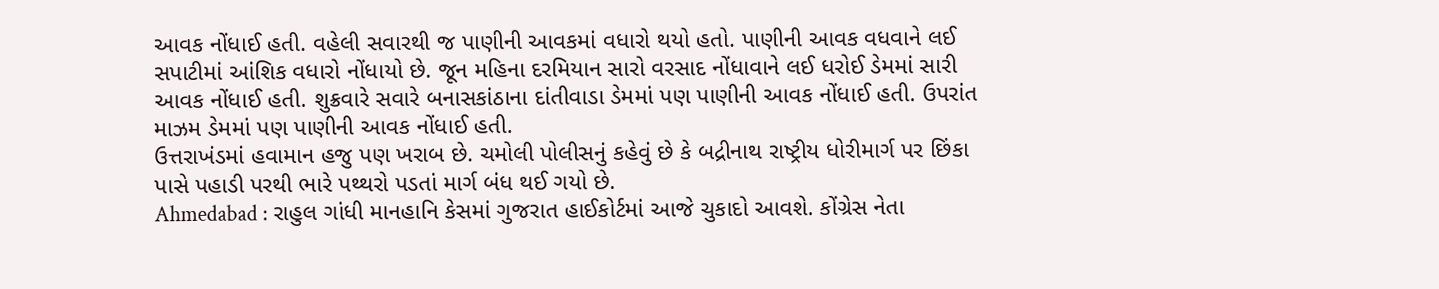આવક નોંધાઈ હતી. વહેલી સવારથી જ પાણીની આવકમાં વધારો થયો હતો. પાણીની આવક વધવાને લઈ સપાટીમાં આંશિક વધારો નોંધાયો છે. જૂન મહિના દરમિયાન સારો વરસાદ નોંધાવાને લઈ ધરોઈ ડેમમાં સારી આવક નોંધાઈ હતી. શુક્રવારે સવારે બનાસકાંઠાના દાંતીવાડા ડેમમાં પણ પાણીની આવક નોંધાઈ હતી. ઉપરાંત માઝમ ડેમમાં પણ પાણીની આવક નોંધાઈ હતી.
ઉત્તરાખંડમાં હવામાન હજુ પણ ખરાબ છે. ચમોલી પોલીસનું કહેવું છે કે બદ્રીનાથ રાષ્ટ્રીય ધોરીમાર્ગ પર છિંકા પાસે પહાડી પરથી ભારે પથ્થરો પડતાં માર્ગ બંધ થઈ ગયો છે.
Ahmedabad : રાહુલ ગાંધી માનહાનિ કેસમાં ગુજરાત હાઈકોર્ટમાં આજે ચુકાદો આવશે. કોંગ્રેસ નેતા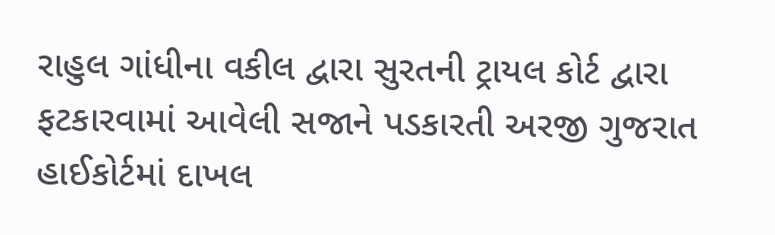રાહુલ ગાંધીના વકીલ દ્વારા સુરતની ટ્રાયલ કોર્ટ દ્વારા ફટકારવામાં આવેલી સજાને પડકારતી અરજી ગુજરાત હાઈકોર્ટમાં દાખલ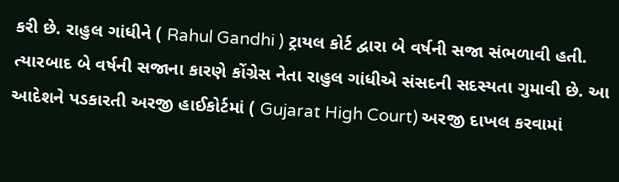કરી છે. રાહુલ ગાંધીને ( Rahul Gandhi ) ટ્રાયલ કોર્ટ દ્વારા બે વર્ષની સજા સંભળાવી હતી. ત્યારબાદ બે વર્ષની સજાના કારણે કોંગ્રેસ નેતા રાહુલ ગાંધીએ સંસદની સદસ્યતા ગુમાવી છે. આ આદેશને પડકારતી અરજી હાઈકોર્ટમાં ( Gujarat High Court) અરજી દાખલ કરવામાં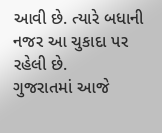આવી છે. ત્યારે બધાની નજર આ ચુકાદા પર રહેલી છે.
ગુજરાતમાં આજે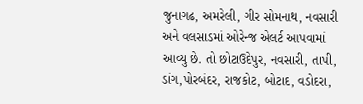જુનાગઢ, અમરેલી, ગીર સોમનાથ, નવસારી અને વલસાડમાં ઓરેન્જ એલર્ટ આપવામાં આવ્યુ છે. તો છોટાઉદેપુર, નવસારી, તાપી, ડાંગ,પોરબંદર, રાજકોટ, બોટાદ, વડોદરા,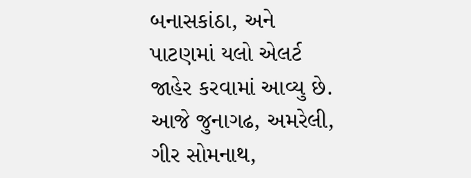બનાસકાંઠા, અને પાટણમાં યલો એલર્ટ જાહેર કરવામાં આવ્યુ છે. આજે જુનાગઢ, અમરેલી, ગીર સોમનાથ,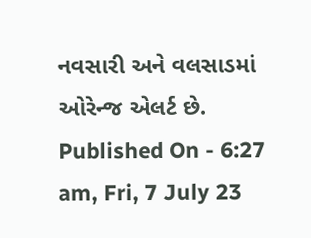નવસારી અને વલસાડમાં ઓરેન્જ એલર્ટ છે.
Published On - 6:27 am, Fri, 7 July 23